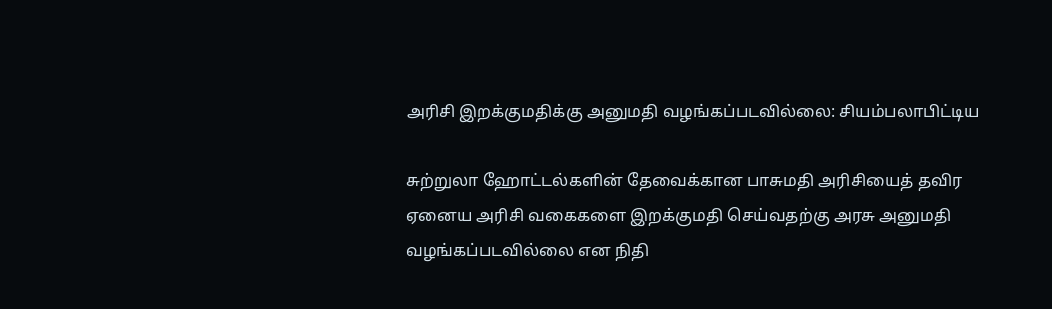அரிசி இறக்குமதிக்கு அனுமதி வழங்கப்படவில்லை: சியம்பலாபிட்டிய

சுற்றுலா ஹோட்டல்களின் தேவைக்கான பாசுமதி அரிசியைத் தவிர ஏனைய அரிசி வகைகளை இறக்குமதி செய்வதற்கு அரசு அனுமதி வழங்கப்படவில்லை என நிதி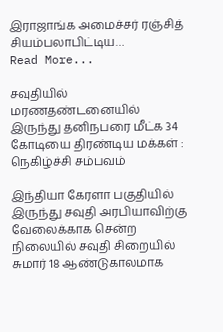இராஜாங்க அமைச்சர் ரஞ்சித் சியம்பலாபிட்டிய…
Read More...

சவுதியில் மரணதண்டனையில் இருந்து தனிநபரை மீட்க 34 கோடியை திரண்டிய மக்கள் : நெகிழ்ச்சி சம்பவம்

இந்தியா கேரளா பகுதியில் இருந்து சவுதி அரபியாவிற்கு வேலைக்காக சென்ற நிலையில் சவுதி சிறையில் சுமார் 18 ஆண்டுகாலமாக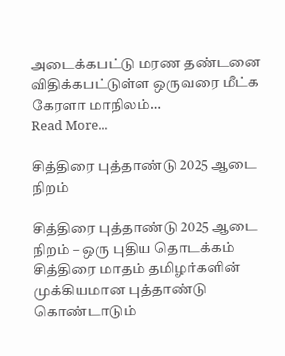அடைக்கபட்டு மரண தண்டனை விதிக்கபட்டுள்ள ஒருவரை மீட்க கேரளா மாநிலம்…
Read More...

சித்திரை புத்தாண்டு 2025 ஆடை நிறம்

சித்திரை புத்தாண்டு 2025 ஆடை நிறம் – ஒரு புதிய தொடக்கம் சித்திரை மாதம் தமிழர்களின் முக்கியமான புத்தாண்டு கொண்டாடும்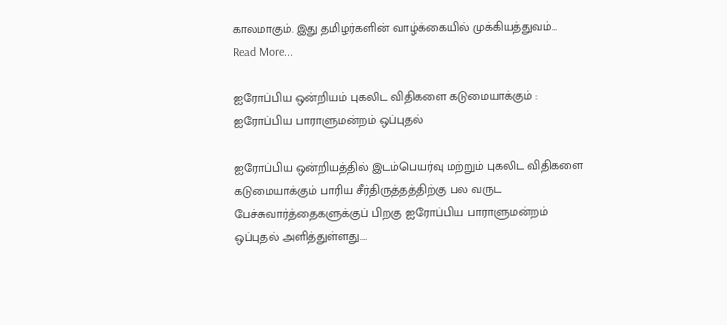காலமாகும். இது தமிழர்களின் வாழ்க்கையில் முக்கியத்துவம்…
Read More...

ஐரோப்பிய ஒன்றியம் புகலிட விதிகளை கடுமையாக்கும் : ஐரோப்பிய பாராளுமன்றம் ஒப்புதல்

ஐரோப்பிய ஒன்றியத்தில் இடம்பெயர்வு மற்றும் புகலிட விதிகளை கடுமையாக்கும் பாரிய சீர்திருத்தத்திற்கு பல வருட பேச்சுவார்த்தைகளுக்குப் பிறகு ஐரோப்பிய பாராளுமன்றம் ஒப்புதல் அளித்துள்ளது.…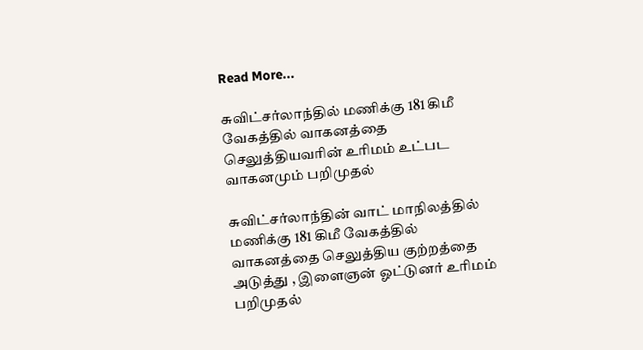Read More...

சுவிட்சர்லாந்தில் மணிக்கு 181 கிமீ வேகத்தில் வாகனத்தை செலுத்தியவரின் உரிமம் உட்பட வாகனமும் பறிமுதல்

சுவிட்சர்லாந்தின் வாட் மாநிலத்தில் மணிக்கு 181 கிமீ வேகத்தில் வாகனத்தை செலுத்திய குற்றத்தை அடுத்து , இளைஞன் ஓட்டுனர் உரிமம் பறிமுதல்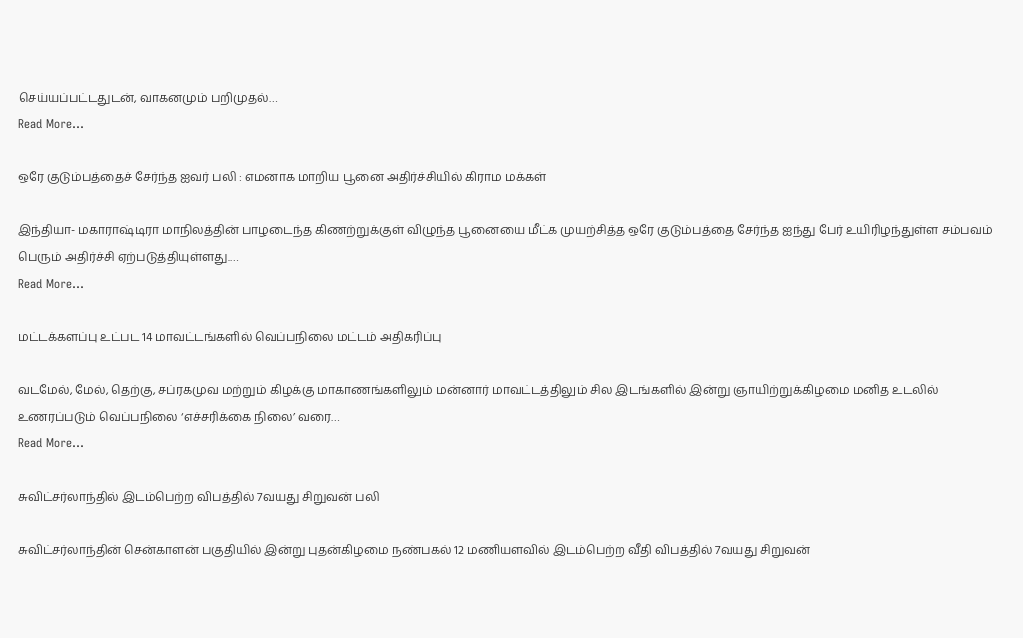செய்யப்பட்டதுடன், வாகனமும் பறிமுதல்…
Read More...

ஒரே குடும்பத்தைச் சேர்ந்த ஐவர் பலி : எமனாக மாறிய பூனை அதிர்ச்சியில் கிராம மக்கள்

இந்தியா- மகாராஷ்டிரா மாநிலத்தின் பாழடைந்த கிணற்றுக்குள் விழுந்த பூனையை மீட்க முயற்சித்த ஒரே குடும்பத்தை சேர்ந்த ஐந்து பேர் உயிரிழந்துள்ள சம்பவம் பெரும் அதிர்ச்சி ஏற்படுத்தியுள்ளது.…
Read More...

மட்டக்களப்பு உட்பட 14 மாவட்டங்களில் வெப்பநிலை மட்டம் அதிகரிப்பு

வடமேல், மேல், தெற்கு, சப்ரகமுவ மற்றும் கிழக்கு மாகாணங்களிலும் மன்னார் மாவட்டத்திலும் சில இடங்களில் இன்று ஞாயிற்றுக்கிழமை மனித உடலில் உணரப்படும் வெப்பநிலை ‘எச்சரிக்கை நிலை’ வரை…
Read More...

சுவிட்சர்லாந்தில் இடம்பெற்ற விபத்தில் 7வயது சிறுவன் பலி

சுவிட்சர்லாந்தின் சென்காளன் பகுதியில் இன்று புதன்கிழமை நண்பகல் 12 மணியளவில் இடம்பெற்ற வீதி விபத்தில் 7வயது சிறுவன்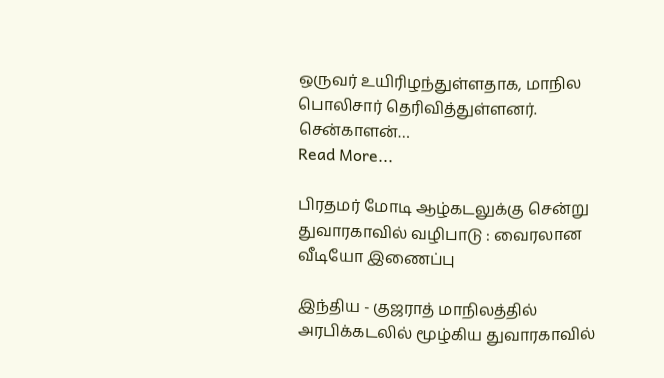ஒருவர் உயிரிழந்துள்ளதாக, மாநில பொலிசார் தெரிவித்துள்ளனர். சென்காளன்…
Read More...

பிரதமர் மோடி ஆழ்கடலுக்கு சென்று துவாரகாவில் வழிபாடு : வைரலான வீடியோ இணைப்பு

இந்திய - குஜராத் மாநிலத்தில் அரபிக்கடலில் மூழ்கிய துவாரகாவில்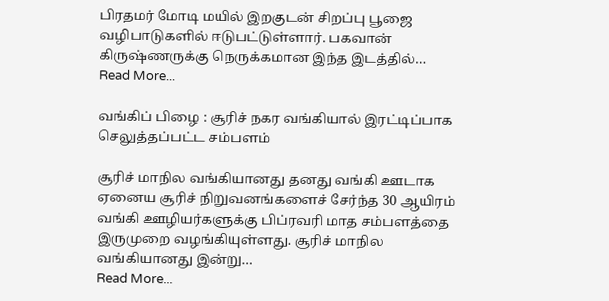பிரதமர் மோடி மயில் இறகுடன் சிறப்பு பூஜை வழிபாடுகளில் ஈடுபட்டுள்ளார். பகவான் கிருஷ்ணருக்கு நெருக்கமான இந்த இடத்தில்…
Read More...

வங்கிப் பிழை : சூரிச் நகர வங்கியால் இரட்டிப்பாக செலுத்தப்பட்ட சம்பளம்

சூரிச் மாநில வங்கியானது தனது வங்கி ஊடாக ஏனைய சூரிச் நிறுவனங்களைச் சேர்ந்த 30 ஆயிரம் வங்கி ஊழியர்களுக்கு பிப்ரவரி மாத சம்பளத்தை இருமுறை வழங்கியுள்ளது. சூரிச் மாநில வங்கியானது இன்று…
Read More...